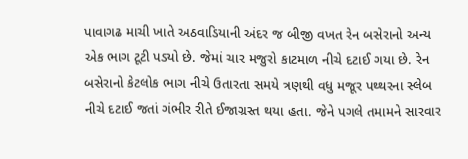પાવાગઢ માચી ખાતે અઠવાડિયાની અંદર જ બીજી વખત રેન બસેરાનો અન્ય એક ભાગ ટૂટી પડ્યો છે. જેમાં ચાર મજુરો કાટમાળ નીચે દટાઈ ગયા છે. રેન બસેરાનો કેટલોક ભાગ નીચે ઉતારતા સમયે ત્રણથી વધુ મજૂર પથ્થરના સ્લેબ નીચે દટાઈ જતાં ગંભીર રીતે ઈજાગ્રસ્ત થયા હતા. જેને પગલે તમામને સારવાર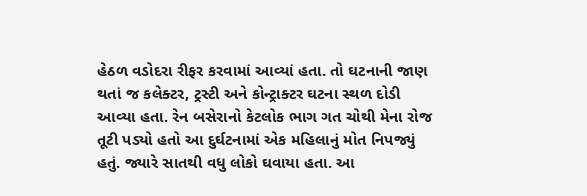હેઠળ વડોદરા રીફર કરવામાં આવ્યાં હતા. તો ઘટનાની જાણ થતાં જ કલેક્ટર, ટ્રસ્ટી અને કોન્ટ્રાક્ટર ઘટના સ્થળ દોડી આવ્યા હતા. રેન બસેરાનો કેટલોક ભાગ ગત ચોથી મેના રોજ તૂટી પડ્યો હતો આ દુર્ઘટનામાં એક મહિલાનું મોત નિપજ્યું હતું. જ્યારે સાતથી વધુ લોકો ઘવાયા હતા. આ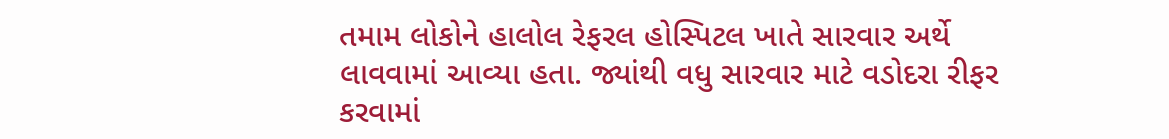તમામ લોકોને હાલોલ રેફરલ હોસ્પિટલ ખાતે સારવાર અર્થે લાવવામાં આવ્યા હતા. જ્યાંથી વધુ સારવાર માટે વડોદરા રીફર કરવામાં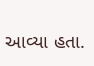આવ્યા હતા.